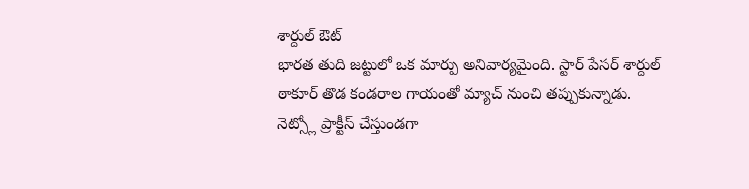శార్దుల్ ఔట్
భారత తుది జట్టులో ఒక మార్పు అనివార్యమైంది. స్టార్ పేసర్ శార్దుల్ ఠాకూర్ తొడ కండరాల గాయంతో మ్యాచ్ నుంచి తప్పుకున్నాడు. నెట్స్లో ప్రాక్టీస్ చేస్తుండగా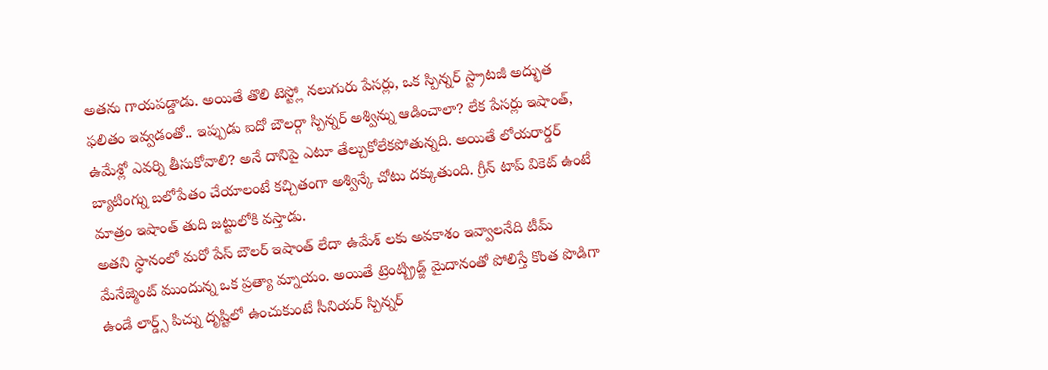అతను గాయపడ్డాడు. అయితే తొలి టెస్ట్లో నలుగురు పేసర్లు, ఒక స్పిన్నర్ స్ట్రాటజీ అద్భుత ఫలితం ఇవ్వడంతో.. ఇప్పుడు ఐదో బౌలర్గా స్పిన్నర్ అశ్విన్ను ఆడించాలా? లేక పేసర్లు ఇషాంత్, ఉమేశ్లో ఎవర్ని తీసుకోవాలి? అనే దానిపై ఎటూ తేల్చుకోలేకపోతున్నది. అయితే లోయరార్డర్ బ్యాటింగ్ను బలోపేతం చేయాలంటే కచ్చితంగా అశ్విన్కే చోటు దక్కుతుంది. గ్రీన్ టాప్ వికెట్ ఉంటే మాత్రం ఇషాంత్ తుది జట్టులోకి వస్తాడు.
అతని స్థానంలో మరో పేస్ బౌలర్ ఇషాంత్ లేదా ఉమేశ్ లకు అవకాశం ఇవ్వాలనేది టీమ్ మేనేజ్మెంట్ ముందున్న ఒక ప్రత్యా మ్నాయం. అయితే ట్రెంట్బ్రిడ్జ్ మైదానంతో పోలిస్తే కొంత పొడిగా ఉండే లార్డ్స్ పిచ్ను దృష్టిలో ఉంచుకుంటే సీనియర్ స్పిన్నర్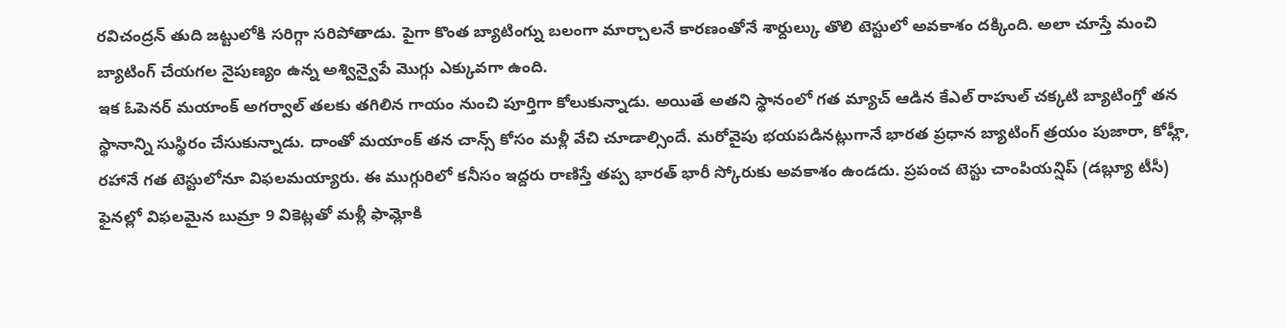రవిచంద్రన్ తుది జట్టులోకి సరిగ్గా సరిపోతాడు. పైగా కొంత బ్యాటింగ్ను బలంగా మార్చాలనే కారణంతోనే శార్దుల్కు తొలి టెస్టులో అవకాశం దక్కింది. అలా చూస్తే మంచి బ్యాటింగ్ చేయగల నైపుణ్యం ఉన్న అశ్విన్వైపే మొగ్గు ఎక్కువగా ఉంది.
ఇక ఓపెనర్ మయాంక్ అగర్వాల్ తలకు తగిలిన గాయం నుంచి పూర్తిగా కోలుకున్నాడు. అయితే అతని స్థానంలో గత మ్యాచ్ ఆడిన కేఎల్ రాహుల్ చక్కటి బ్యాటింగ్తో తన స్థానాన్ని సుస్థిరం చేసుకున్నాడు. దాంతో మయాంక్ తన చాన్స్ కోసం మళ్లీ వేచి చూడాల్సిందే. మరోవైపు భయపడినట్లుగానే భారత ప్రధాన బ్యాటింగ్ త్రయం పుజారా, కోహ్లీ, రహానే గత టెస్టులోనూ విఫలమయ్యారు. ఈ ముగ్గురిలో కనీసం ఇద్దరు రాణిస్తే తప్ప భారత్ భారీ స్కోరుకు అవకాశం ఉండదు. ప్రపంచ టెస్టు చాంపియన్షిప్ (డబ్ల్యూ టీసీ) ఫైనల్లో విఫలమైన బుమ్రా 9 వికెట్లతో మళ్లీ ఫామ్లోకి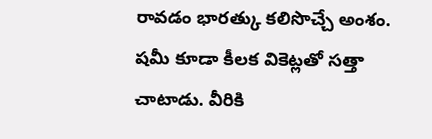రావడం భారత్కు కలిసొచ్చే అంశం. షమీ కూడా కీలక వికెట్లతో సత్తా చాటాడు. వీరికి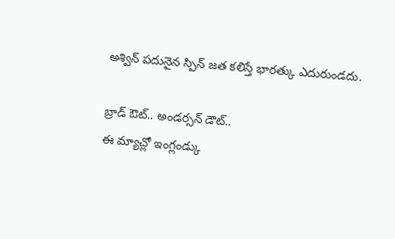అశ్విన్ పదునైన స్పిన్ జత కలిస్తే భారత్కు ఎదురుండదు.

బ్రాడ్ ఔట్.. అండర్సన్ డౌట్..
ఈ మ్యాచ్లో ఇంగ్లండ్కు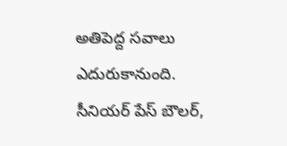అతిపెద్ద సవాలు ఎదురుకానుంది. సీనియర్ పేస్ బౌలర్,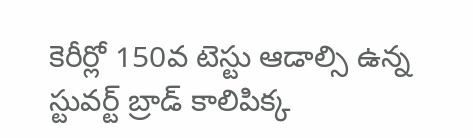కెరీర్లో 150వ టెస్టు ఆడాల్సి ఉన్న స్టువర్ట్ బ్రాడ్ కాలిపిక్క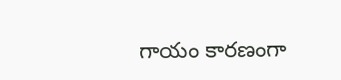గాయం కారణంగా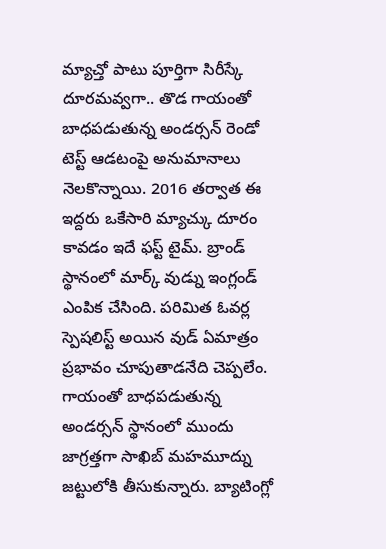మ్యాచ్తో పాటు పూర్తిగా సిరీస్కే దూరమవ్వగా.. తొడ గాయంతో బాధపడుతున్న అండర్సన్ రెండో టెస్ట్ ఆడటంపై అనుమానాలు నెలకొన్నాయి. 2016 తర్వాత ఈ ఇద్దరు ఒకేసారి మ్యాచ్కు దూరం కావడం ఇదే ఫస్ట్ టైమ్. బ్రాండ్ స్థానంలో మార్క్ వుడ్ను ఇంగ్లండ్ ఎంపిక చేసింది. పరిమిత ఓవర్ల స్పెషలిస్ట్ అయిన వుడ్ ఏమాత్రం ప్రభావం చూపుతాడనేది చెప్పలేం.
గాయంతో బాధపడుతున్న అండర్సన్ స్థానంలో ముందు జాగ్రత్తగా సాఖిబ్ మహమూద్ను జట్టులోకి తీసుకున్నారు. బ్యాటింగ్లో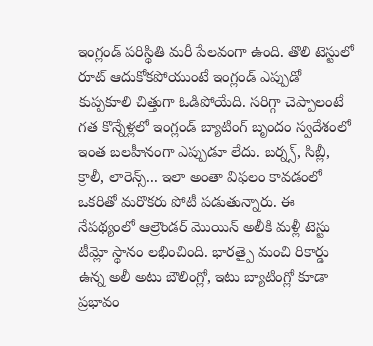ఇంగ్లండ్ పరిస్థితి మరీ పేలవంగా ఉంది. తొలి టెస్టులో రూట్ ఆదుకోకపోయుంటే ఇంగ్లండ్ ఎప్పుడో కుప్పకూలి చిత్తుగా ఓడిపోయేది. సరిగ్గా చెప్పాలంటే గత కొన్నేళ్లలో ఇంగ్లండ్ బ్యాటింగ్ బృందం స్వదేశంలో ఇంత బలహీనంగా ఎప్పుడూ లేదు. బర్న్స్, సిబ్లీ, క్రాలీ, లారెన్స్... ఇలా అంతా విఫలం కావడంలో ఒకరితో మరొకరు పోటీ పడుతున్నారు. ఈ నేపథ్యంలో ఆల్రౌండర్ మొయిన్ అలీకి మళ్లీ టెస్టు టీమ్లో స్థానం లభించింది. భారత్పై మంచి రికార్డు ఉన్న అలీ అటు బౌలింగ్లో, ఇటు బ్యాటింగ్లో కూడా ప్రభావం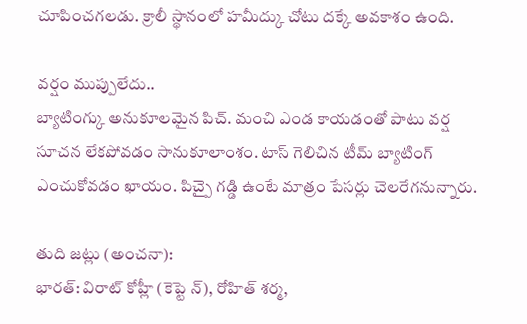చూపించగలడు. క్రాలీ స్థానంలో హమీద్కు చోటు దక్కే అవకాశం ఉంది.

వర్షం ముప్పులేదు..
బ్యాటింగ్కు అనుకూలమైన పిచ్. మంచి ఎండ కాయడంతో పాటు వర్ష సూచన లేకపోవడం సానుకూలాంశం. టాస్ గెలిచిన టీమ్ బ్యాటింగ్ ఎంచుకోవడం ఖాయం. పిచ్పై గడ్డి ఉంటే మాత్రం పేసర్లు చెలరేగనున్నారు.

తుది జట్లు (అంచనా):
భారత్: విరాట్ కోహ్లీ (కెప్టె న్), రోహిత్ శర్మ,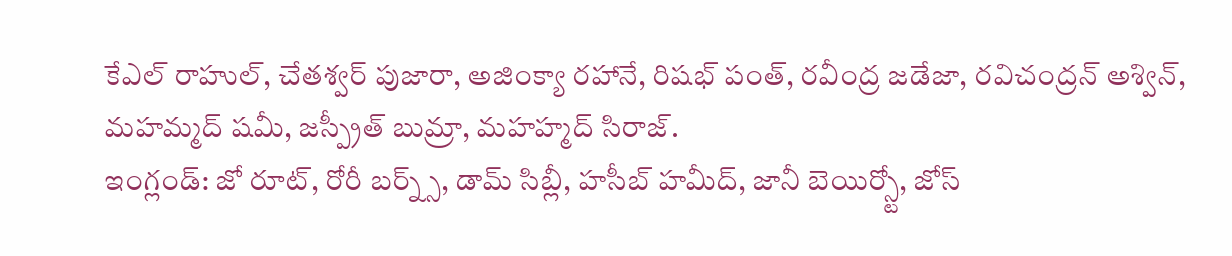కేఎల్ రాహుల్, చేతశ్వర్ పుజారా, అజింక్యా రహానే, రిషభ్ పంత్, రవీంద్ర జడేజా, రవిచంద్రన్ అశ్విన్, మహమ్మద్ షమీ, జస్ప్రీత్ బుమ్రా, మహహ్మద్ సిరాజ్.
ఇంగ్లండ్: జో రూట్, రోరీ బర్న్స్, డామ్ సిబ్లీ, హసీబ్ హమీద్, జానీ బెయిర్స్టో, జోస్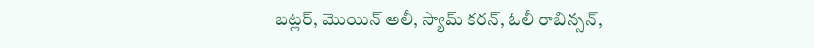బట్లర్, మొయిన్ అలీ, స్యామ్ కరన్, ఓలీ రాబిన్సన్,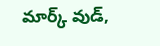మార్క్ వుడ్,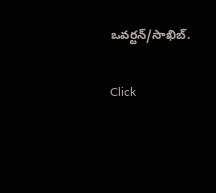ఒవర్టన్/సాఖిబ్.


Click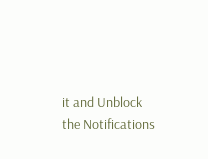it and Unblock the Notifications